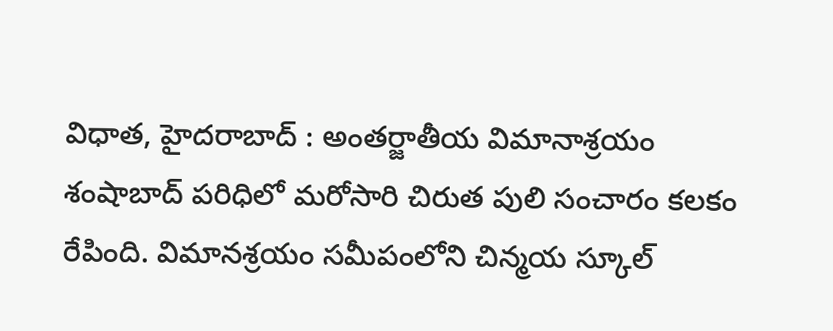విధాత, హైదరాబాద్ : అంతర్జాతీయ విమానాశ్రయం శంషాబాద్ పరిధిలో మరోసారి చిరుత పులి సంచారం కలకం రేపింది. విమానశ్రయం సమీపంలోని చిన్మయ స్కూల్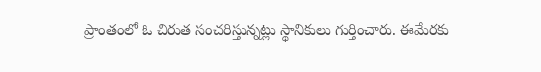ప్రాంతంలో ఓ చిరుత సంచరిస్తున్నట్లు స్థానికులు గుర్తించారు. ఈమేరకు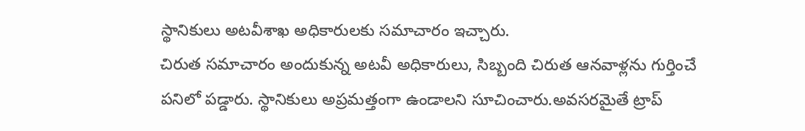స్థానికులు అటవీశాఖ అధికారులకు సమాచారం ఇచ్చారు.
చిరుత సమాచారం అందుకున్న అటవీ అధికారులు, సిబ్బంది చిరుత ఆనవాళ్లను గుర్తించే పనిలో పడ్డారు. స్థానికులు అప్రమత్తంగా ఉండాలని సూచించారు.అవసరమైతే ట్రాప్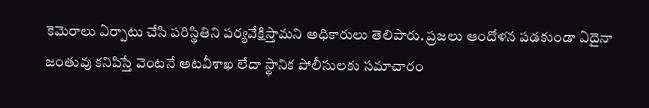కెమెరాలు ఏర్పాటు చేసి పరిస్థితిని పర్యవేక్షిస్తామని అధికారులు తెలిపారు. ప్రజలు ఆందోళన పడకుండా ఏదైనా జంతువు కనిపిస్తే వెంటనే అటవీశాఖ లేదా స్థానిక పోలీసులకు సమాచారం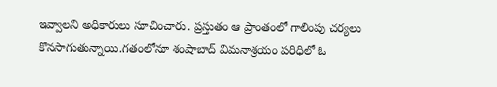ఇవ్వాలని అధికారులు సూచించారు. ప్రస్తుతం ఆ ప్రాంతంలో గాలింపు చర్యలు కొనసాగుతున్నాయి.గతంలోనూ శంషాబాద్ విమనాశ్రయం పరిధిలో ఓ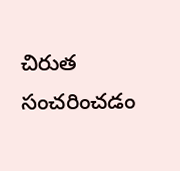చిరుత సంచరించడం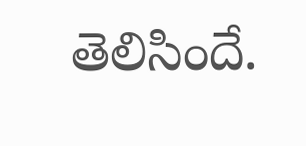తెలిసిందే.